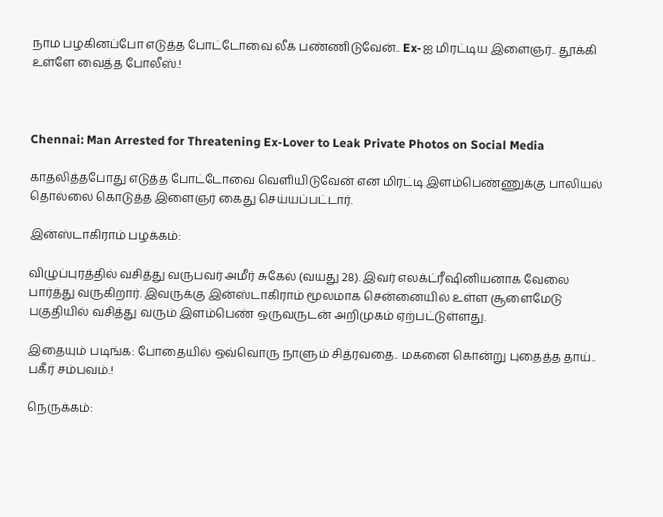நாம பழகினப்போ எடுத்த போட்டோவை லீக் பண்ணிடுவேன்.. Ex-ஐ மிரட்டிய இளைஞர்.. தூக்கி உள்ளே வைத்த போலீஸ்.!



Chennai: Man Arrested for Threatening Ex-Lover to Leak Private Photos on Social Media

காதலித்தபோது எடுத்த போட்டோவை வெளியிடுவேன் என மிரட்டி இளம்பெண்ணுக்கு பாலியல் தொல்லை கொடுத்த இளைஞர் கைது செய்யப்பட்டார்.

இன்ஸ்டாகிராம் பழக்கம்:

விழுப்புரத்தில் வசித்து வருபவர் அமீர் சுகேல் (வயது 28). இவர் எலக்ட்ரீஷினியனாக வேலை பார்த்து வருகிறார். இவருக்கு இன்ஸ்டாகிராம் மூலமாக சென்னையில் உள்ள சூளைமேடு பகுதியில் வசித்து வரும் இளம்பெண் ஒருவருடன் அறிமுகம் ஏற்பட்டுள்ளது.

இதையும் படிங்க: போதையில் ஒவ்வொரு நாளும் சித்ரவதை.. மகனை கொன்று புதைத்த தாய்.. பகீர் சம்பவம்.!

நெருக்கம்: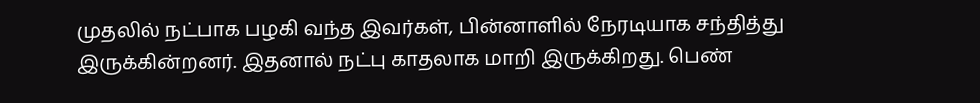முதலில் நட்பாக பழகி வந்த இவர்கள், பின்னாளில் நேரடியாக சந்தித்து இருக்கின்றனர். இதனால் நட்பு காதலாக மாறி இருக்கிறது. பெண்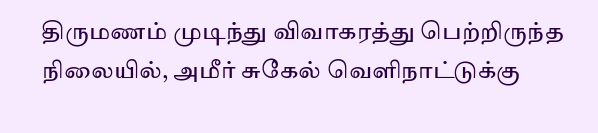திருமணம் முடிந்து விவாகரத்து பெற்றிருந்த நிலையில், அமீர் சுகேல் வெளிநாட்டுக்கு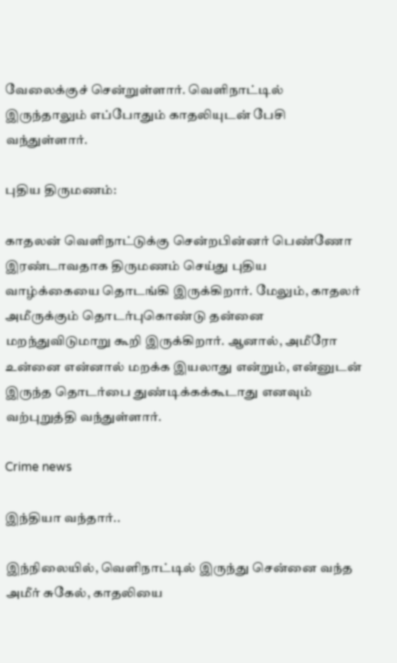வேலைக்குச் சென்றுள்ளார். வெளிநாட்டில் இருந்தாலும் எப்போதும் காதலியுடன் பேசி வந்துள்ளார்.

புதிய திருமணம்:

காதலன் வெளிநாட்டுக்கு சென்றபின்னர் பெண்ணோ இரண்டாவதாக திருமணம் செய்து புதிய வாழ்க்கையை தொடங்கி இருக்கிறார். மேலும், காதலர் அமீருக்கும் தொடர்புகொண்டு தன்னை மறந்துவிடுமாறு கூறி இருக்கிறார். ஆனால், அமீரோ உன்னை என்னால் மறக்க இயலாது என்றும், என்னுடன் இருந்த தொடர்பை துண்டிக்கக்கூடாது எனவும் வற்புறுத்தி வந்துள்ளார்.

Crime news

இந்தியா வந்தார்..

இந்நிலையில், வெளிநாட்டில் இருந்து சென்னை வந்த அமீர் சுகேல், காதலியை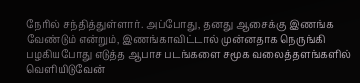நேரில் சந்தித்துள்ளார். அப்போது, தனது ஆசைக்கு இணங்க வேண்டும் என்றும், இணங்காவிட்டால் முன்னதாக நெருங்கி பழகியபோது எடுத்த ஆபாச படங்களை சமூக வலைத்தளங்களில் வெளியிடுவேன்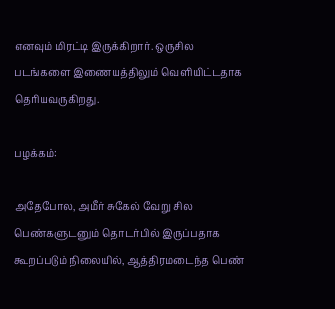எனவும் மிரட்டி இருக்கிறார். ஒருசில படங்களை இணையத்திலும் வெளியிட்டதாக தெரியவருகிறது.

பழக்கம்:

அதேபோல, அமீர் சுகேல் வேறு சில பெண்களுடனும் தொடர்பில் இருப்பதாக கூறப்படும் நிலையில், ஆத்திரமடைந்த பெண்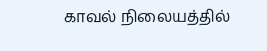காவல் நிலையத்தில்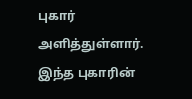புகார் அளித்துள்ளார். இந்த புகாரின்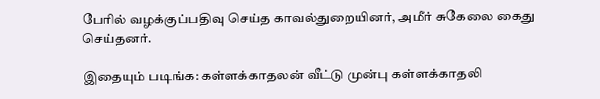பேரில் வழக்குப்பதிவு செய்த காவல்துறையினர், அமீர் சுகேலை கைது செய்தனர்.

இதையும் படிங்க: கள்ளக்காதலன் வீட்டு முன்பு கள்ளக்காதலி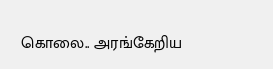கொலை.. அரங்கேறிய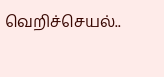வெறிச்செயல்..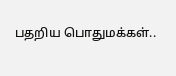பதறிய பொதுமக்கள்..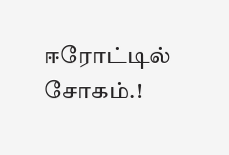ஈரோட்டில் சோகம்.!